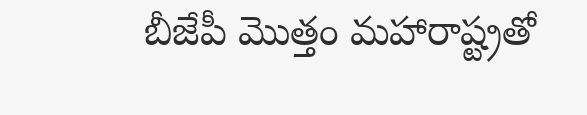బీజేపీ మొత్తం మహారాష్ట్రతో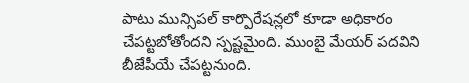పాటు మున్సిపల్ కార్పొరేషన్లలో కూడా అధికారం చేపట్టబోతోందని స్పష్టమైంది. ముంబై మేయర్ పదవిని బీజేపీయే చేపట్టనుంది.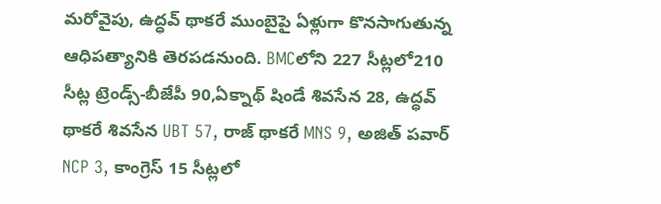మరోవైపు, ఉద్ధవ్ థాకరే ముంబైపై ఏళ్లుగా కొనసాగుతున్న ఆధిపత్యానికి తెరపడనుంది. BMCలోని 227 సీట్లలో210 సీట్ల ట్రెండ్స్-బీజేపీ 90,ఏక్నాథ్ షిండే శివసేన 28, ఉద్ధవ్ థాకరే శివసేన UBT 57, రాజ్ థాకరే MNS 9, అజిత్ పవార్ NCP 3, కాంగ్రెస్ 15 సీట్లలో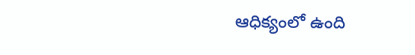ఆధిక్యంలో ఉంది